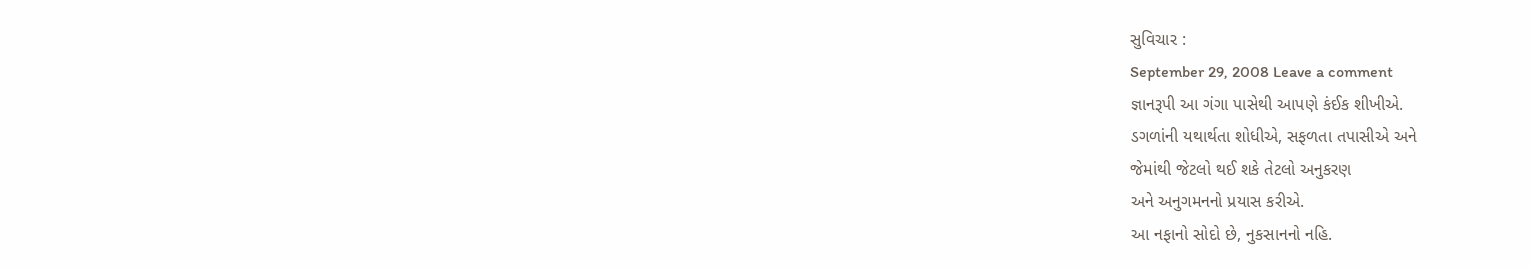સુવિચાર :
September 29, 2008 Leave a comment
જ્ઞાનરૂપી આ ગંગા પાસેથી આપણે કંઈક શીખીએ.
ડગળાંની યથાર્થતા શોધીએ, સફળતા તપાસીએ અને
જેમાંથી જેટલો થઈ શકે તેટલો અનુકરણ
અને અનુગમનનો પ્રયાસ કરીએ.
આ નફાનો સોદો છે, નુકસાનનો નહિ.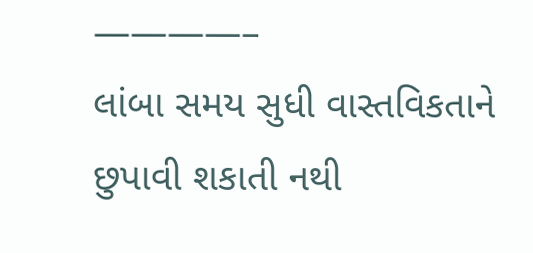————–
લાંબા સમય સુધી વાસ્તવિકતાને છુપાવી શકાતી નથી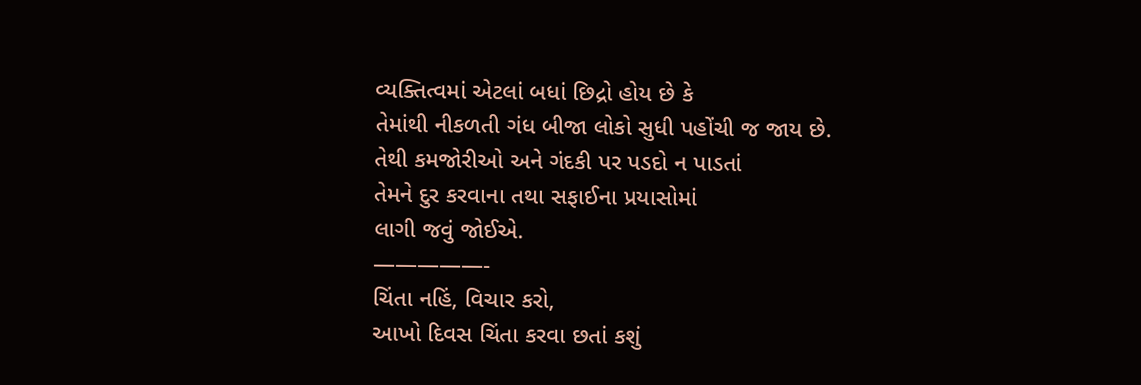વ્યક્તિત્વમાં એટલાં બધાં છિદ્રો હોય છે કે
તેમાંથી નીકળતી ગંધ બીજા લોકો સુધી પહોંચી જ જાય છે.
તેથી કમજોરીઓ અને ગંદકી પર પડદો ન પાડતાં
તેમને દુર કરવાના તથા સફાઈના પ્રયાસોમાં
લાગી જવું જોઈએ.
—————-
ચિંતા નહિં, વિચાર કરો,
આખો દિવસ ચિંતા કરવા છતાં કશું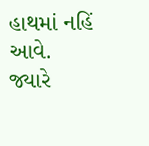હાથમાં નહિં આવે.
જ્યારે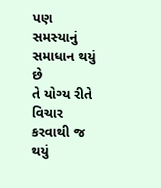પણ સમસ્યાનું સમાધાન થયું છે
તે યોગ્ય રીતે વિચાર કરવાથી જ થયું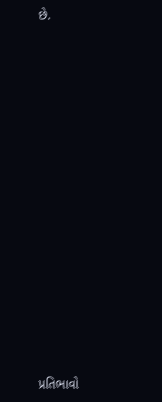છે.














પ્રતિભાવો